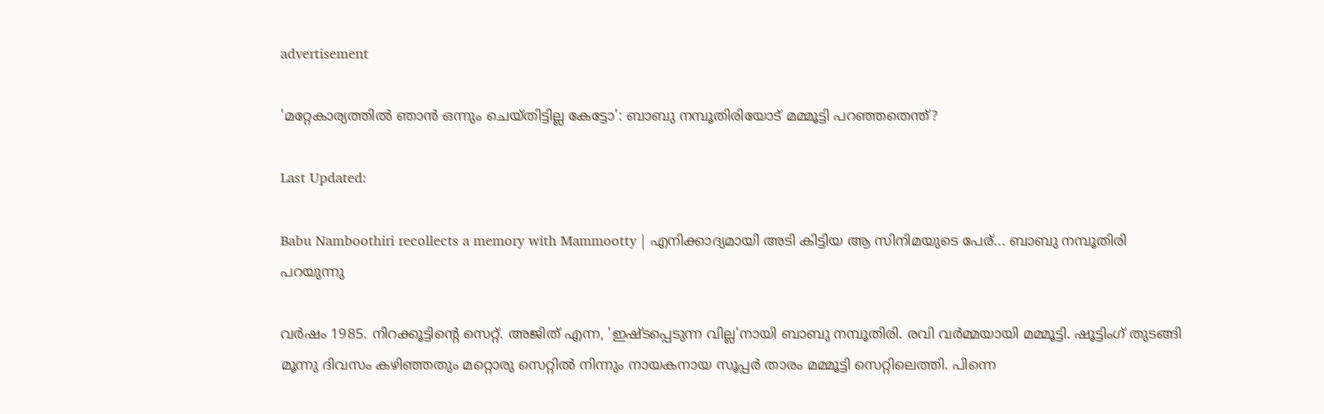advertisement

'മറ്റേകാര്യത്തിൽ ഞാൻ ഒന്നും ചെയ്തിട്ടില്ല കേട്ടോ': ബാബു നമ്പൂതിരിയോട് മമ്മൂട്ടി പറഞ്ഞതെന്ത്?

Last Updated:

Babu Namboothiri recollects a memory with Mammootty | എനിക്കാദ്യമായി അടി കിട്ടിയ ആ സിനിമയുടെ പേര്... ബാബു നമ്പൂതിരി പറയുന്നു

വർഷം 1985. നിറക്കൂട്ടിന്റെ സെറ്റ്. അജിത് എന്ന, 'ഇഷ്ടപ്പെടുന്ന വില്ല'നായി ബാബു നമ്പൂതിരി. രവി വർമ്മയായി മമ്മൂട്ടി. ഷൂട്ടിംഗ് തുടങ്ങി മൂന്നു ദിവസം കഴിഞ്ഞതും മറ്റൊരു സെറ്റിൽ നിന്നും നായകനായ സൂപ്പർ താരം മമ്മൂട്ടി സെറ്റിലെത്തി. പിന്നെ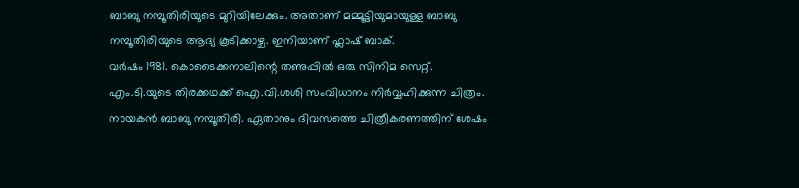ബാബു നമ്പൂതിരിയുടെ മുറിയിലേക്കും. അതാണ് മമ്മൂട്ടിയുമായുള്ള ബാബു നമ്പൂതിരിയുടെ ആദ്യ കൂടിക്കാഴ്ച. ഇനിയാണ് ഫ്ലാഷ് ബാക്.
വർഷം 1981. കൊടൈക്കനാലിന്റെ തണുപ്പിൽ ഒരു സിനിമ സെറ്റ്. എം.ടി.യുടെ തിരക്കഥക്ക്‌ ഐ.വി.ശശി സംവിധാനം നിർവ്വഹിക്കുന്ന ചിത്രം. നായകൻ ബാബു നമ്പൂതിരി. ഏതാനും ദിവസത്തെ ചിത്രീകരണത്തിന് ശേഷം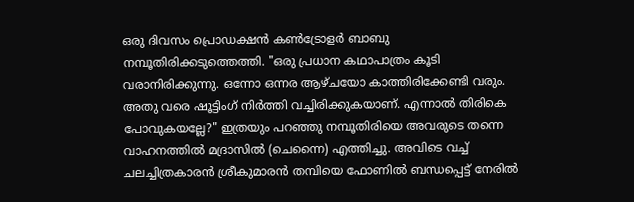ഒരു ദിവസം പ്രൊഡക്ഷൻ കൺട്രോളർ ബാബു നമ്പൂതിരിക്കടുത്തെത്തി. "ഒരു പ്രധാന കഥാപാത്രം കൂടി വരാനിരിക്കുന്നു. ഒന്നോ ഒന്നര ആഴ്ചയോ കാത്തിരിക്കേണ്ടി വരും. അതു വരെ ഷൂട്ടിംഗ് നിർത്തി വച്ചിരിക്കുകയാണ്. എന്നാൽ തിരികെ പോവുകയല്ലേ?" ഇത്രയും പറഞ്ഞു നമ്പൂതിരിയെ അവരുടെ തന്നെ വാഹനത്തിൽ മദ്രാസിൽ (ചെന്നൈ) എത്തിച്ചു. അവിടെ വച്ച് ചലച്ചിത്രകാരൻ ശ്രീകുമാരൻ തമ്പിയെ ഫോണിൽ ബന്ധപ്പെട്ട് നേരിൽ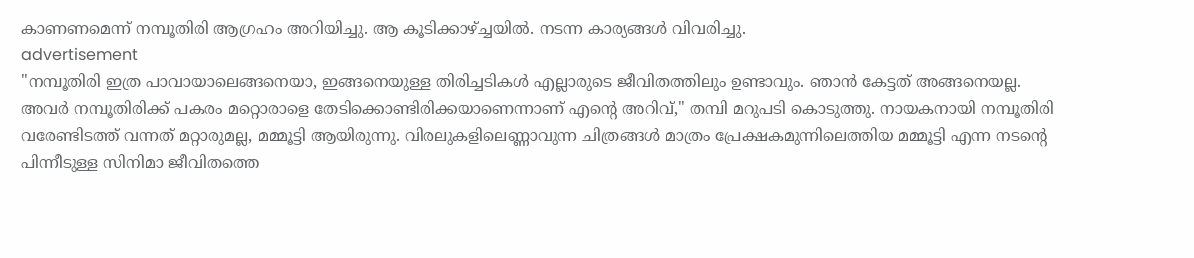കാണണമെന്ന് നമ്പൂതിരി ആഗ്രഹം അറിയിച്ചു. ആ കൂടിക്കാഴ്ച്ചയിൽ. നടന്ന കാര്യങ്ങൾ വിവരിച്ചു.
advertisement
"നമ്പൂതിരി ഇത്ര പാവായാലെങ്ങനെയാ, ഇങ്ങനെയുള്ള തിരിച്ചടികൾ എല്ലാരുടെ ജീവിതത്തിലും ഉണ്ടാവും. ഞാൻ കേട്ടത് അങ്ങനെയല്ല. അവർ നമ്പൂതിരിക്ക് പകരം മറ്റൊരാളെ തേടിക്കൊണ്ടിരിക്കയാണെന്നാണ് എൻ്റെ അറിവ്," തമ്പി മറുപടി കൊടുത്തു. നായകനായി നമ്പൂതിരി വരേണ്ടിടത്ത് വന്നത് മറ്റാരുമല്ല, മമ്മൂട്ടി ആയിരുന്നു. വിരലുകളിലെണ്ണാവുന്ന ചിത്രങ്ങൾ മാത്രം പ്രേക്ഷകമുന്നിലെത്തിയ മമ്മൂട്ടി എന്ന നടന്റെ പിന്നീടുള്ള സിനിമാ ജീവിതത്തെ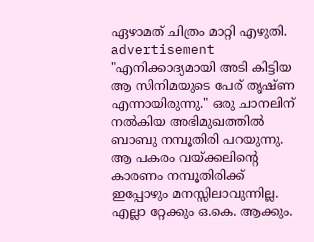ഏഴാമത് ചിത്രം മാറ്റി എഴുതി.
advertisement
"എനിക്കാദ്യമായി അടി കിട്ടിയ ആ സിനിമയുടെ പേര് തൃഷ്ണ എന്നായിരുന്നു." ഒരു ചാനലിന് നൽകിയ അഭിമുഖത്തിൽ ബാബു നമ്പൂതിരി പറയുന്നു. ആ പകരം വയ്ക്കലിന്റെ കാരണം നമ്പൂതിരിക്ക് ഇപ്പോഴും മനസ്സിലാവുന്നില്ല. എല്ലാ റ്റേക്കും ഒ.കെ. ആക്കും.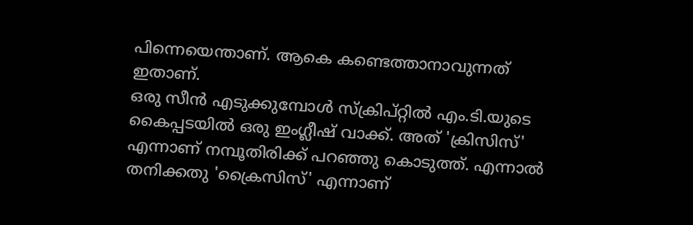പിന്നെയെന്താണ്. ആകെ കണ്ടെത്താനാവുന്നത് ഇതാണ്.
ഒരു സീൻ എടുക്കുമ്പോൾ സ്ക്രിപ്റ്റിൽ എം.ടി.യുടെ കൈപ്പടയിൽ ഒരു ഇംഗ്ലീഷ് വാക്ക്. അത് 'ക്രിസിസ്' എന്നാണ് നമ്പൂതിരിക്ക് പറഞ്ഞു കൊടുത്ത്. എന്നാൽ തനിക്കതു 'ക്രൈസിസ്' എന്നാണ്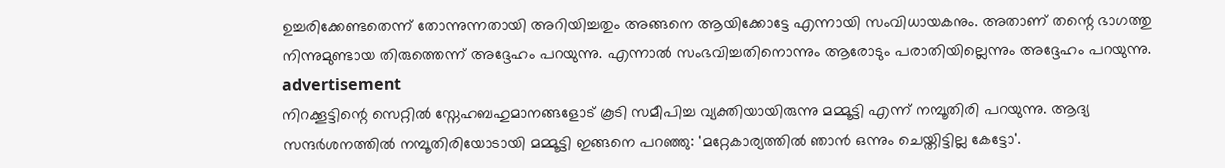ഉച്ചരിക്കേണ്ടതെന്ന് തോന്നുന്നതായി അറിയിച്ചതും അങ്ങനെ ആയിക്കോട്ടേ എന്നായി സംവിധായകനും. അതാണ് തന്റെ ഭാഗത്തു നിന്നുമുണ്ടായ തിരുത്തെന്ന് അദ്ദേഹം പറയുന്നു. എന്നാൽ സംഭവിച്ചതിനൊന്നും ആരോടും പരാതിയില്ലെന്നും അദ്ദേഹം പറയുന്നു.
advertisement
നിറക്കൂട്ടിന്റെ സെറ്റിൽ സ്നേഹബഹുമാനങ്ങളോട് കൂടി സമീപിച്ച വ്യക്തിയായിരുന്നു മമ്മൂട്ടി എന്ന് നമ്പൂതിരി പറയുന്നു. ആദ്യ സന്ദർശനത്തിൽ നമ്പൂതിരിയോടായി മമ്മൂട്ടി ഇങ്ങനെ പറഞ്ഞു: 'മറ്റേകാര്യത്തിൽ ഞാൻ ഒന്നും ചെയ്തിട്ടില്ല കേട്ടോ'.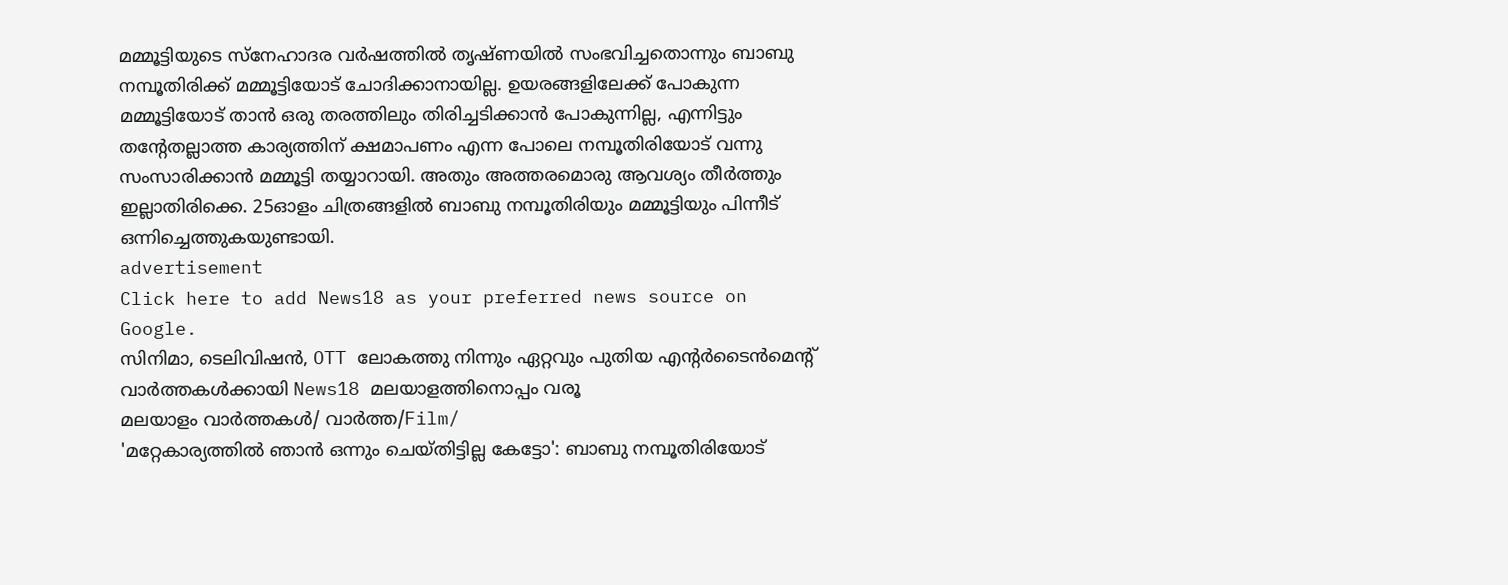മമ്മൂട്ടിയുടെ സ്നേഹാദര വർഷത്തിൽ തൃഷ്ണയിൽ സംഭവിച്ചതൊന്നും ബാബു നമ്പൂതിരിക്ക് മമ്മൂട്ടിയോട് ചോദിക്കാനായില്ല. ഉയരങ്ങളിലേക്ക് പോകുന്ന മമ്മൂട്ടിയോട് താൻ ഒരു തരത്തിലും തിരിച്ചടിക്കാൻ പോകുന്നില്ല, എന്നിട്ടും തന്റേതല്ലാത്ത കാര്യത്തിന് ക്ഷമാപണം എന്ന പോലെ നമ്പൂതിരിയോട് വന്നു സംസാരിക്കാൻ മമ്മൂട്ടി തയ്യാറായി. അതും അത്തരമൊരു ആവശ്യം തീർത്തും ഇല്ലാതിരിക്കെ. 25ഓളം ചിത്രങ്ങളിൽ ബാബു നമ്പൂതിരിയും മമ്മൂട്ടിയും പിന്നീട് ഒന്നിച്ചെത്തുകയുണ്ടായി.
advertisement
Click here to add News18 as your preferred news source on Google.
സിനിമാ, ടെലിവിഷൻ, OTT ലോകത്തു നിന്നും ഏറ്റവും പുതിയ എന്റർടൈൻമെന്റ് വാർത്തകൾക്കായി News18 മലയാളത്തിനൊപ്പം വരൂ
മലയാളം വാർത്തകൾ/ വാർത്ത/Film/
'മറ്റേകാര്യത്തിൽ ഞാൻ ഒന്നും ചെയ്തിട്ടില്ല കേട്ടോ': ബാബു നമ്പൂതിരിയോട്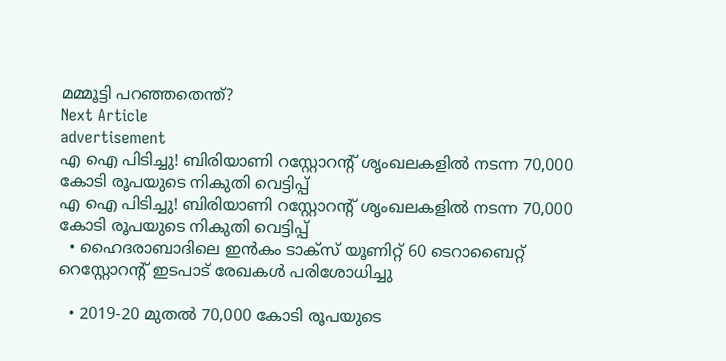മമ്മൂട്ടി പറഞ്ഞതെന്ത്?
Next Article
advertisement
എ ഐ പിടിച്ചു! ബിരിയാണി റസ്റ്റോറന്റ് ശൃംഖലകളിൽ നടന്ന 70,000 കോടി രൂപയുടെ നികുതി വെട്ടിപ്പ്
എ ഐ പിടിച്ചു! ബിരിയാണി റസ്റ്റോറന്റ് ശൃംഖലകളിൽ നടന്ന 70,000 കോടി രൂപയുടെ നികുതി വെട്ടിപ്പ്
  • ഹൈദരാബാദിലെ ഇൻകം ടാക്സ് യൂണിറ്റ് 60 ടെറാബൈറ്റ് റെസ്റ്റോറന്റ് ഇടപാട് രേഖകൾ പരിശോധിച്ചു

  • 2019-20 മുതൽ 70,000 കോടി രൂപയുടെ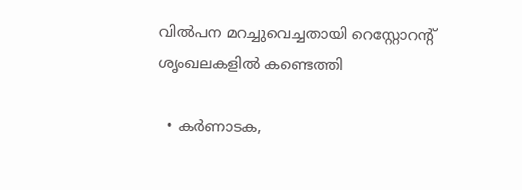വിൽപന മറച്ചുവെച്ചതായി റെസ്റ്റോറന്റ് ശൃംഖലകളിൽ കണ്ടെത്തി

  • കർണാടക,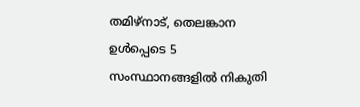തമിഴ്‌നാട്, തെലങ്കാന ഉൾപ്പെടെ 5 സംസ്ഥാനങ്ങളിൽ നികുതി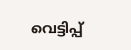വെട്ടിപ്പ്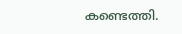കണ്ടെത്തി.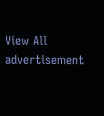View All
advertisement